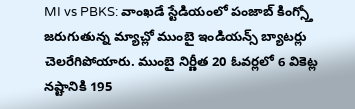MI vs PBKS: వాంఖడే స్టేడియంలో పంజాబ్ కింగ్స్తో జరుగుతున్న మ్యాచ్లో ముంబై ఇండియన్స్ బ్యాటర్లు చెలరేగిపోయారు. ముంబై నిర్ణీత 20 ఓవర్లలో 6 వికెట్ల నష్టానికి 195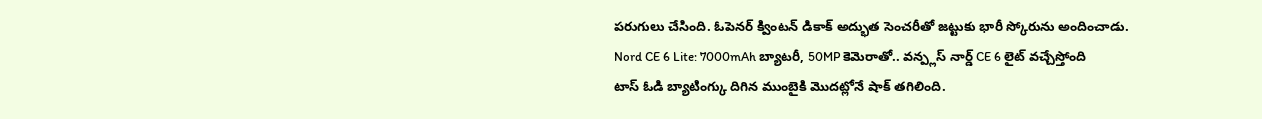పరుగులు చేసింది. ఓపెనర్ క్వింటన్ డికాక్ అద్భుత సెంచరీతో జట్టుకు భారీ స్కోరును అందించాడు.
Nord CE 6 Lite: 7000mAh బ్యాటరీ, 50MP కెమెరాతో.. వన్ప్లస్ నార్డ్ CE 6 లైట్ వచ్చేస్తోంది
టాస్ ఓడి బ్యాటింగ్కు దిగిన ముంబైకి మొదట్లోనే షాక్ తగిలింది.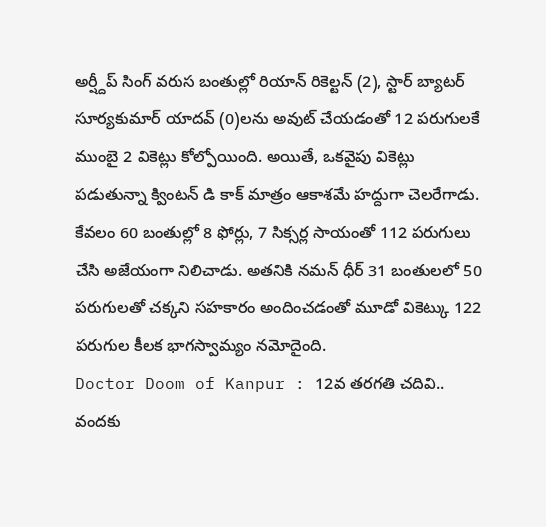అర్ష్దీప్ సింగ్ వరుస బంతుల్లో రియాన్ రికెల్టన్ (2), స్టార్ బ్యాటర్ సూర్యకుమార్ యాదవ్ (0)లను అవుట్ చేయడంతో 12 పరుగులకే ముంబై 2 వికెట్లు కోల్పోయింది. అయితే, ఒకవైపు వికెట్లు పడుతున్నా క్వింటన్ డి కాక్ మాత్రం ఆకాశమే హద్దుగా చెలరేగాడు. కేవలం 60 బంతుల్లో 8 ఫోర్లు, 7 సిక్సర్ల సాయంతో 112 పరుగులు చేసి అజేయంగా నిలిచాడు. అతనికి నమన్ ధీర్ 31 బంతులలో 50 పరుగులతో చక్కని సహకారం అందించడంతో మూడో వికెట్కు 122 పరుగుల కీలక భాగస్వామ్యం నమోదైంది.
Doctor Doom of Kanpur : 12వ తరగతి చదివి.. వందకు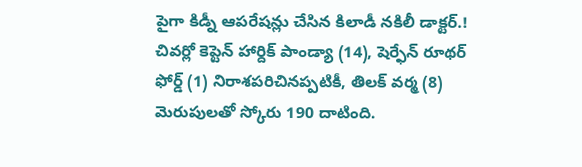పైగా కిడ్నీ ఆపరేషన్లు చేసిన కిలాడీ నకిలీ డాక్టర్.!
చివర్లో కెప్టెన్ హార్దిక్ పాండ్యా (14), షెర్ఫేన్ రూథర్ ఫోర్డ్ (1) నిరాశపరిచినప్పటికీ, తిలక్ వర్మ (8) మెరుపులతో స్కోరు 190 దాటింది.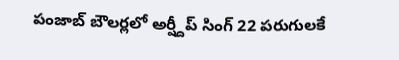పంజాబ్ బౌలర్లలో అర్ష్దీప్ సింగ్ 22 పరుగులకే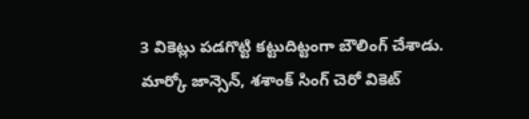3 వికెట్లు పడగొట్టి కట్టుదిట్టంగా బౌలింగ్ చేశాడు. మార్కో జాన్సెన్, శశాంక్ సింగ్ చెరో వికెట్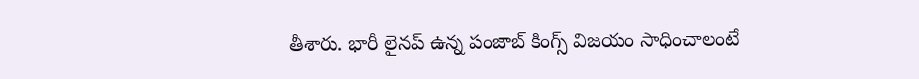తీశారు. భారీ లైనప్ ఉన్న పంజాబ్ కింగ్స్ విజయం సాధించాలంటే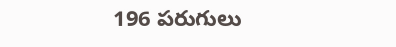196 పరుగులు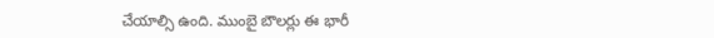చేయాల్సి ఉంది. ముంబై బౌలర్లు ఈ భారీ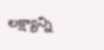లక్ష్యాన్ని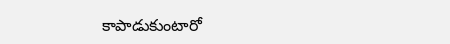కాపాడుకుంటారో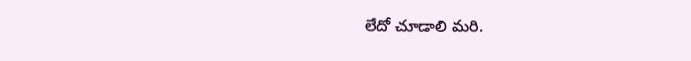లేదో చూడాలి మరి.